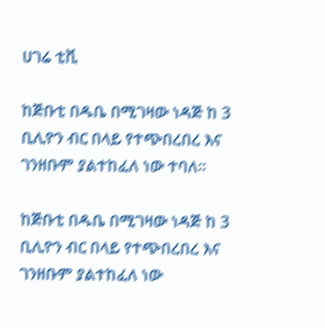ሀገሬ ቲቪ

ከጅቡቲ በዱቤ በሚገዛው ነዳጅ ከ 3 ቢሊዮን ብር በላይ የተጭበረበረ እና ገንዘቡም ያልተከፈለ ነው ተባለ፡፡

ከጅቡቲ በዱቤ በሚገዛው ነዳጅ ከ 3 ቢሊዮን ብር በላይ የተጭበረበረ እና ገንዘቡም ያልተከፈለ ነው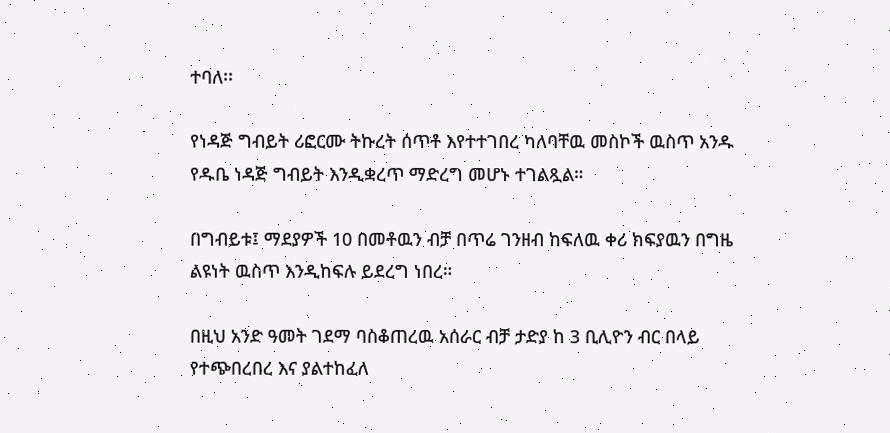ተባለ፡፡

የነዳጅ ግብይት ሪፎርሙ ትኩረት ሰጥቶ እየተተገበረ ካለባቸዉ መስኮች ዉስጥ አንዱ የዱቤ ነዳጅ ግብይት እንዲቋረጥ ማድረግ መሆኑ ተገልጿል።

በግብይቱ፤ ማደያዎች 10 በመቶዉን ብቻ በጥሬ ገንዘብ ከፍለዉ ቀሪ ክፍያዉን በግዜ ልዩነት ዉስጥ እንዲከፍሉ ይደረግ ነበረ።

በዚህ አንድ ዓመት ገደማ ባስቆጠረዉ አሰራር ብቻ ታድያ ከ 3 ቢሊዮን ብር በላይ የተጭበረበረ እና ያልተከፈለ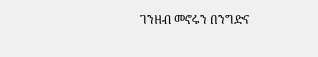ገንዘብ መኖሩን በንግድና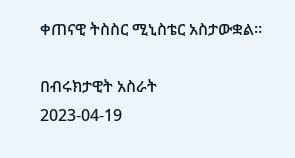ቀጠናዊ ትስስር ሚኒስቴር አስታውቋል።

በብሩክታዊት አስራት
2023-04-19